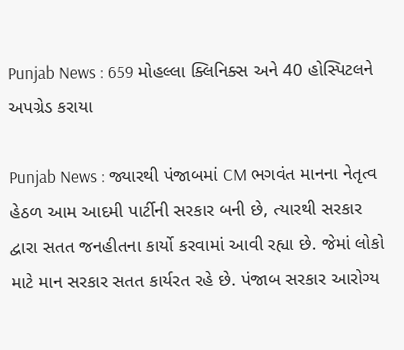Punjab News : 659 મોહલ્લા ક્લિનિક્સ અને 40 હોસ્પિટલને અપગ્રેડ કરાયા

Punjab News : જ્યારથી પંજાબમાં CM ભગવંત માનના નેતૃત્વ હેઠળ આમ આદમી પાર્ટીની સરકાર બની છે, ત્યારથી સરકાર દ્વારા સતત જનહીતના કાર્યો કરવામાં આવી રહ્યા છે. જેમાં લોકો માટે માન સરકાર સતત કાર્યરત રહે છે. પંજાબ સરકાર આરોગ્ય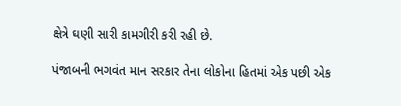ક્ષેત્રે ઘણી સારી કામગીરી કરી રહી છે.

પંજાબની ભગવંત માન સરકાર તેના લોકોના હિતમાં એક પછી એક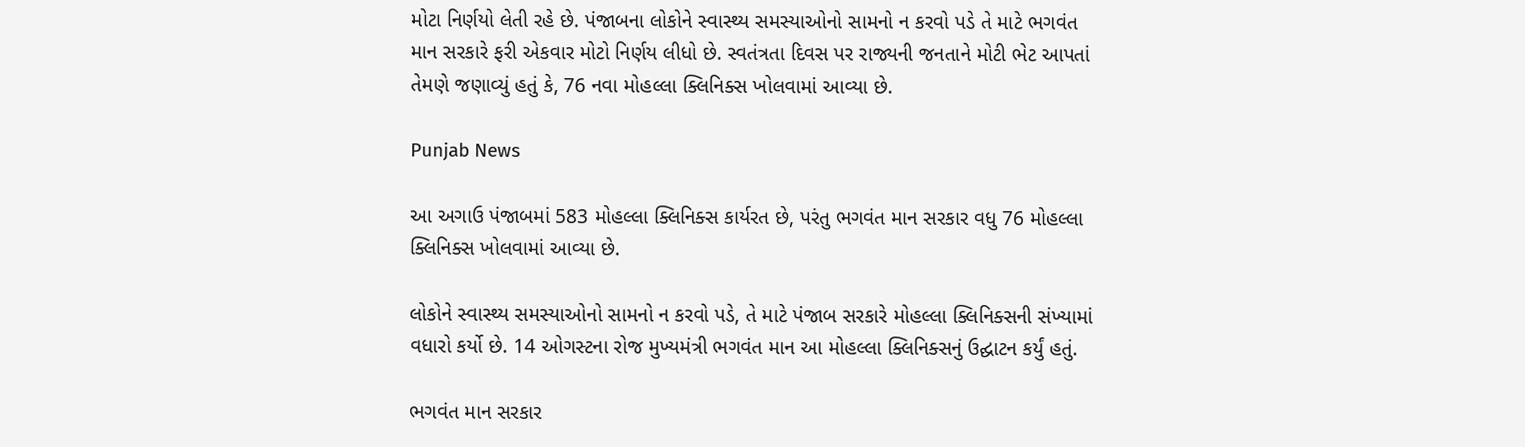મોટા નિર્ણયો લેતી રહે છે. પંજાબના લોકોને સ્વાસ્થ્ય સમસ્યાઓનો સામનો ન કરવો પડે તે માટે ભગવંત માન સરકારે ફરી એકવાર મોટો નિર્ણય લીધો છે. સ્વતંત્રતા દિવસ પર રાજ્યની જનતાને મોટી ભેટ આપતાં તેમણે જણાવ્યું હતું કે, 76 નવા મોહલ્લા ક્લિનિક્સ ખોલવામાં આવ્યા છે.

Punjab News

આ અગાઉ પંજાબમાં 583 મોહલ્લા ક્લિનિક્સ કાર્યરત છે, પરંતુ ભગવંત માન સરકાર વધુ 76 મોહલ્લા ક્લિનિક્સ ખોલવામાં આવ્યા છે.

લોકોને સ્વાસ્થ્ય સમસ્યાઓનો સામનો ન કરવો પડે, તે માટે પંજાબ સરકારે મોહલ્લા ક્લિનિક્સની સંખ્યામાં વધારો કર્યો છે. 14 ઓગસ્ટના રોજ મુખ્યમંત્રી ભગવંત માન આ મોહલ્લા ક્લિનિક્સનું ઉદ્ઘાટન કર્યું હતું.

ભગવંત માન સરકાર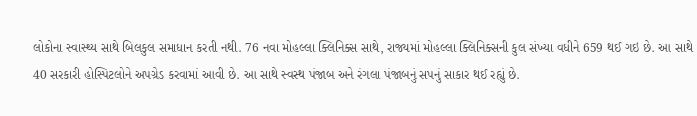લોકોના સ્વાસ્થ્ય સાથે બિલકુલ સમાધાન કરતી નથી. 76 નવા મોહલ્લા ક્લિનિક્સ સાથે, રાજ્યમાં મોહલ્લા ક્લિનિક્સની કુલ સંખ્યા વધીને 659 થઈ ગઇ છે. આ સાથે 40 સરકારી હોસ્પિટલોને અપગ્રેડ કરવામાં આવી છે. આ સાથે સ્વસ્થ પંજાબ અને રંગલા પંજાબનું સપનું સાકાર થઈ રહ્યું છે.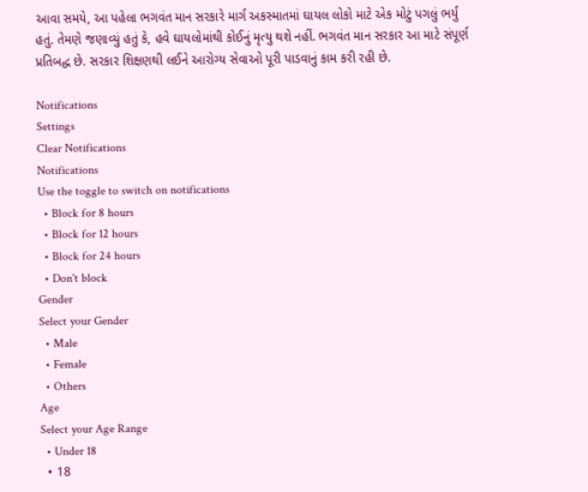આવા સમયે, આ પહેલા ભગવંત માન સરકારે માર્ગ અકસ્માતમાં ઘાયલ લોકો માટે એક મોટું પગલું ભર્યું હતું. તેમણે જણાવ્યું હતું કે, હવે ઘાયલોમાંથી કોઈનું મૃત્યુ થશે નહીં. ભગવંત માન સરકાર આ માટે સંપૂર્ણ પ્રતિબદ્ધ છે. સરકાર શિક્ષણથી લઈને આરોગ્ય સેવાઓ પૂરી પાડવાનું કામ કરી રહી છે.

Notifications
Settings
Clear Notifications
Notifications
Use the toggle to switch on notifications
  • Block for 8 hours
  • Block for 12 hours
  • Block for 24 hours
  • Don't block
Gender
Select your Gender
  • Male
  • Female
  • Others
Age
Select your Age Range
  • Under 18
  • 18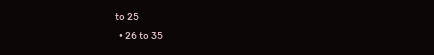to 25
  • 26 to 35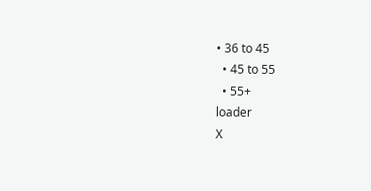• 36 to 45
  • 45 to 55
  • 55+
loader
X